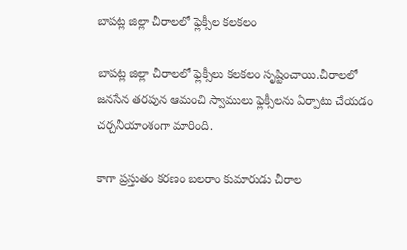బాపట్ల జిల్లా చీరాలలో ఫ్లెక్సీల కలకలం

బాపట్ల జిల్లా చీరాలలో ఫ్లెక్సీలు కలకలం సృష్టించాయి.చీరాలలో జనసేన తరపున ఆమంచి స్వాములు ఫ్లెక్సీలను ఏర్పాటు చేయడం చర్చనీయాంశంగా మారింది.

కాగా ప్రస్తుతం కరణం బలరాం కుమారుడు చీరాల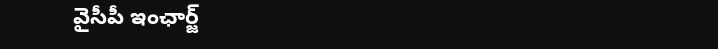వైసీపీ ఇంఛార్జ్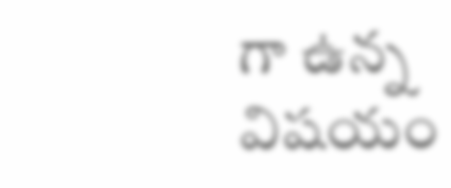గా ఉన్న విషయం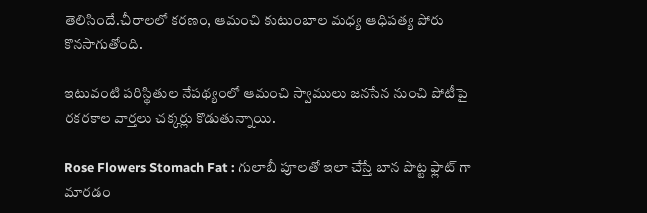తెలిసిందే.చీరాలలో కరణం, ఆమంచి కుటుంబాల మధ్య ఆధిపత్య పోరు కొనసాగుతోంది.

ఇటువంటి పరిస్థితుల నేపథ్యంలో ఆమంచి స్వాములు జనసేన నుంచి పోటీపై రకరకాల వార్తలు చక్కర్లు కొడుతున్నాయి.

Rose Flowers Stomach Fat : గులాబీ పూలతో ఇలా చేస్తే బాన పొట్ట ఫ్లాట్ గా మారడం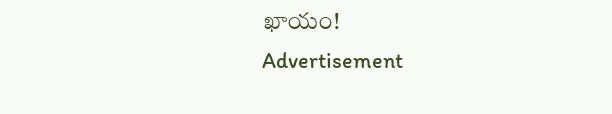ఖాయం!
Advertisement